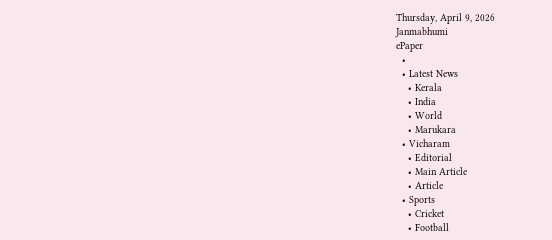Thursday, April 9, 2026
Janmabhumi
ePaper
  •
  • Latest News
    • Kerala
    • India
    • World
    • Marukara
  • Vicharam
    • Editorial
    • Main Article
    • Article
  • Sports
    • Cricket
    • Football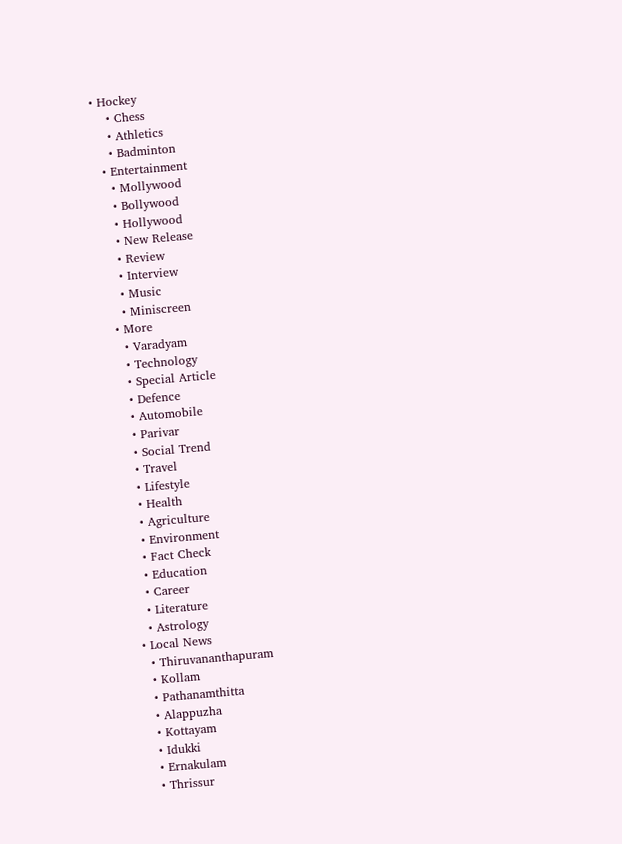• Hockey
    • Chess
    • Athletics
    • Badminton
  • Entertainment
    • Mollywood
    • Bollywood
    • Hollywood
    • New Release
    • Review
    • Interview
    • Music
    • Miniscreen
  • More
    • Varadyam
    • Technology
    • Special Article
    • Defence
    • Automobile
    • Parivar
    • Social Trend
    • Travel
    • Lifestyle
    • Health
    • Agriculture
    • Environment
    • Fact Check
    • Education
    • Career
    • Literature
    • Astrology
  • Local News
    • Thiruvananthapuram
    • Kollam
    • Pathanamthitta
    • Alappuzha
    • Kottayam
    • Idukki
    • Ernakulam
    • Thrissur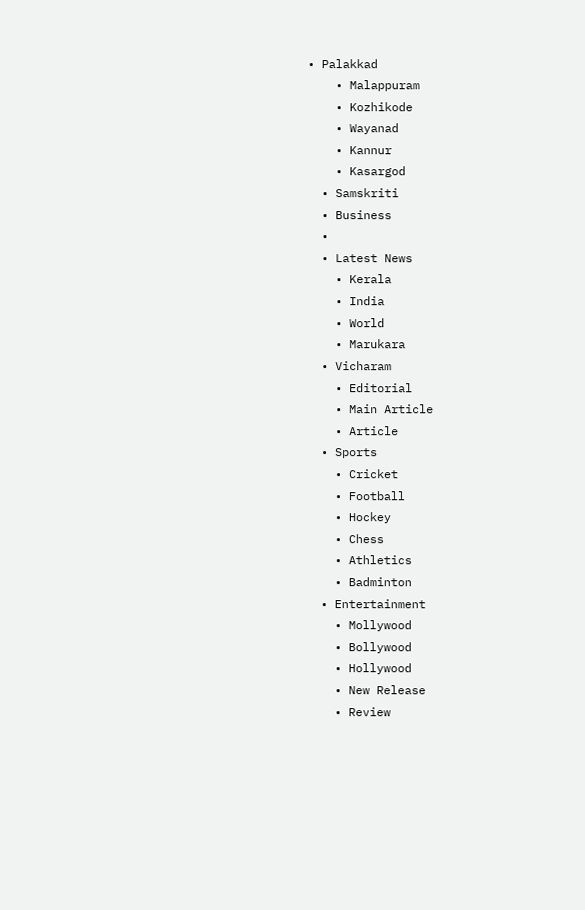• Palakkad
    • Malappuram
    • Kozhikode
    • Wayanad
    • Kannur
    • Kasargod
  • Samskriti
  • Business
  •
  • Latest News
    • Kerala
    • India
    • World
    • Marukara
  • Vicharam
    • Editorial
    • Main Article
    • Article
  • Sports
    • Cricket
    • Football
    • Hockey
    • Chess
    • Athletics
    • Badminton
  • Entertainment
    • Mollywood
    • Bollywood
    • Hollywood
    • New Release
    • Review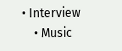• Interview
    • Music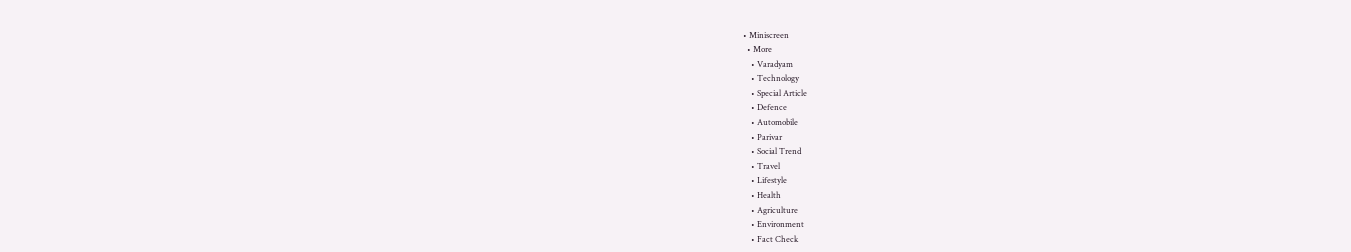• Miniscreen
  • More
    • Varadyam
    • Technology
    • Special Article
    • Defence
    • Automobile
    • Parivar
    • Social Trend
    • Travel
    • Lifestyle
    • Health
    • Agriculture
    • Environment
    • Fact Check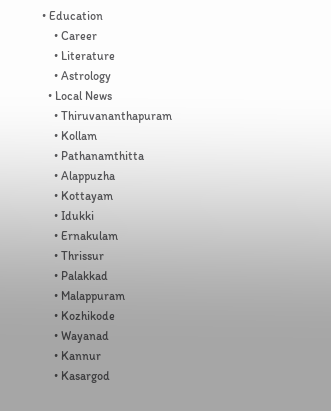• Education
    • Career
    • Literature
    • Astrology
  • Local News
    • Thiruvananthapuram
    • Kollam
    • Pathanamthitta
    • Alappuzha
    • Kottayam
    • Idukki
    • Ernakulam
    • Thrissur
    • Palakkad
    • Malappuram
    • Kozhikode
    • Wayanad
    • Kannur
    • Kasargod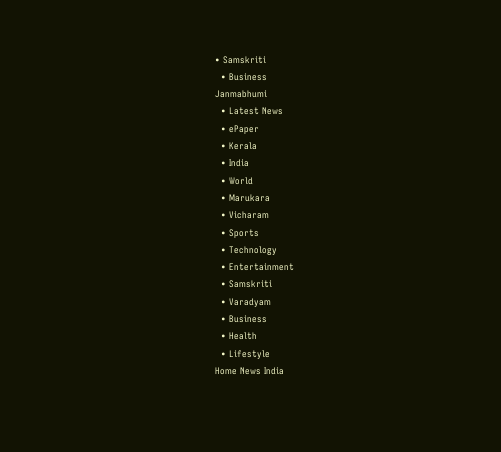• Samskriti
  • Business
Janmabhumi
  • Latest News
  • ePaper
  • Kerala
  • India
  • World
  • Marukara
  • Vicharam
  • Sports
  • Technology
  • Entertainment
  • Samskriti
  • Varadyam
  • Business
  • Health
  • Lifestyle
Home News India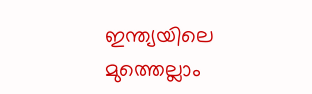ഇന്ത്യയിലെ മുത്തെല്ലാം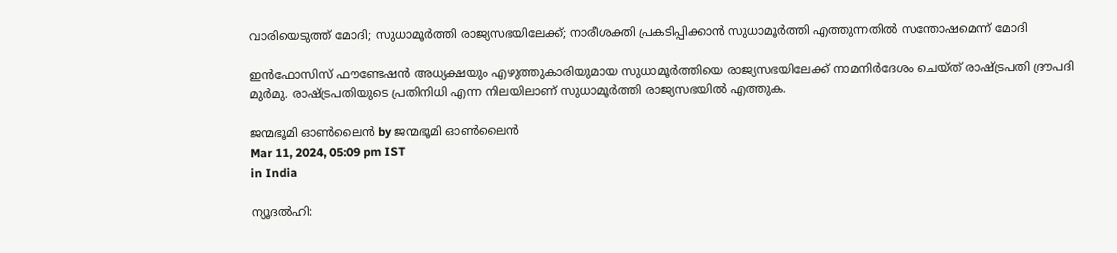വാരിയെടുത്ത് മോദി; സുധാമൂര്‍ത്തി രാജ്യസഭയിലേക്ക്; നാരീശക്തി പ്രകടിപ്പിക്കാന്‍ സുധാമൂര്‍ത്തി എത്തുന്നതില്‍ സന്തോഷമെന്ന് മോദി

ഇന്‍ഫോസിസ് ഫൗണ്ടേഷന്‍ അധ്യക്ഷയും എഴുത്തുകാരിയുമായ സുധാമൂര്‍ത്തിയെ രാജ്യസഭയിലേക്ക് നാമനിര്‍ദേശം ചെയ്ത് രാഷ്‌ട്രപതി ദ്രൗപദി മുര്‍മു. രാഷ്‌ട്രപതിയുടെ പ്രതിനിധി എന്ന നിലയിലാണ് സുധാമൂര്‍ത്തി രാജ്യസഭയില്‍ എത്തുക.

ജന്മഭൂമി ഓണ്‍ലൈന്‍ by ജന്മഭൂമി ഓണ്‍ലൈന്‍
Mar 11, 2024, 05:09 pm IST
in India

ന്യൂദല്‍ഹി: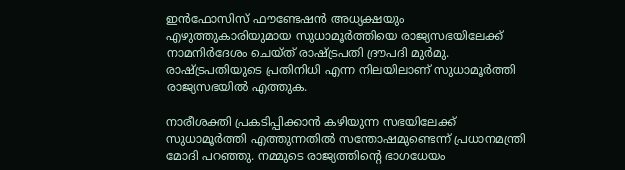ഇന്‍ഫോസിസ് ഫൗണ്ടേഷന്‍ അധ്യക്ഷയും എഴുത്തുകാരിയുമായ സുധാമൂര്‍ത്തിയെ രാജ്യസഭയിലേക്ക് നാമനിര്‍ദേശം ചെയ്ത് രാഷ്‌ട്രപതി ദ്രൗപദി മുര്‍മു. രാഷ്‌ട്രപതിയുടെ പ്രതിനിധി എന്ന നിലയിലാണ് സുധാമൂര്‍ത്തി രാജ്യസഭയില്‍ എത്തുക.

നാരീശക്തി പ്രകടിപ്പിക്കാന്‍ കഴിയുന്ന സഭയിലേക്ക് സുധാമൂര്‍ത്തി എത്തുന്നതില്‍ സന്തോഷമുണ്ടെന്ന് പ്രധാനമന്ത്രി മോദി പറഞ്ഞു. നമ്മുടെ രാജ്യത്തിന്റെ ഭാഗധേയം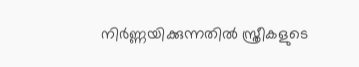നിര്‍ണ്ണയിക്കുന്നതില്‍ സ്ത്രീകളുടെ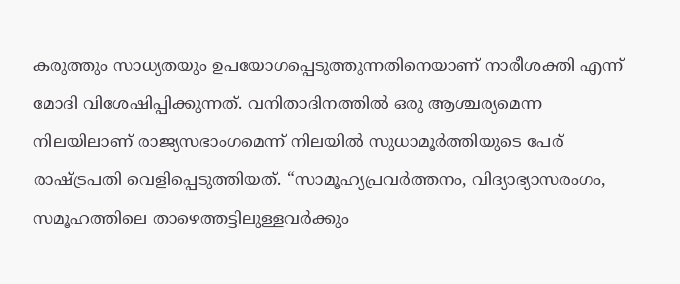കരുത്തും സാധ്യതയും ഉപയോഗപ്പെടുത്തുന്നതിനെയാണ് നാരീശക്തി എന്ന് മോദി വിശേഷിപ്പിക്കുന്നത്. വനിതാദിനത്തില്‍ ഒരു ആശ്ചര്യമെന്ന നിലയിലാണ് രാജ്യസഭാംഗമെന്ന് നിലയില്‍ സുധാമൂര്‍ത്തിയുടെ പേര് രാഷ്‌ട്രപതി വെളിപ്പെടുത്തിയത്. “സാമൂഹ്യപ്രവര്‍ത്തനം, വിദ്യാഭ്യാസരംഗം, സമൂഹത്തിലെ താഴെത്തട്ടിലുള്ളവര്‍ക്കും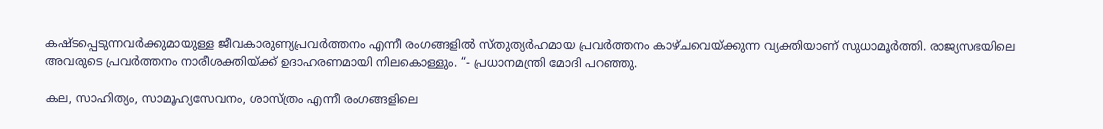കഷ്ടപ്പെടുന്നവര്‍ക്കുമായുള്ള ജീവകാരുണ്യപ്രവര്‍ത്തനം എന്നീ രംഗങ്ങളില്‍ സ്തുത്യര്‍ഹമായ പ്രവര്‍ത്തനം കാഴ്ചവെയ്‌ക്കുന്ന വ്യക്തിയാണ് സുധാമൂര്‍ത്തി. രാജ്യസഭയിലെ അവരുടെ പ്രവര്‍ത്തനം നാരീശക്തിയ്‌ക്ക് ഉദാഹരണമായി നിലകൊള്ളും. “- പ്രധാനമന്ത്രി മോദി പറഞ്ഞു.

കല, സാഹിത്യം, സാമൂഹ്യസേവനം, ശാസ്ത്രം എന്നീ രംഗങ്ങളിലെ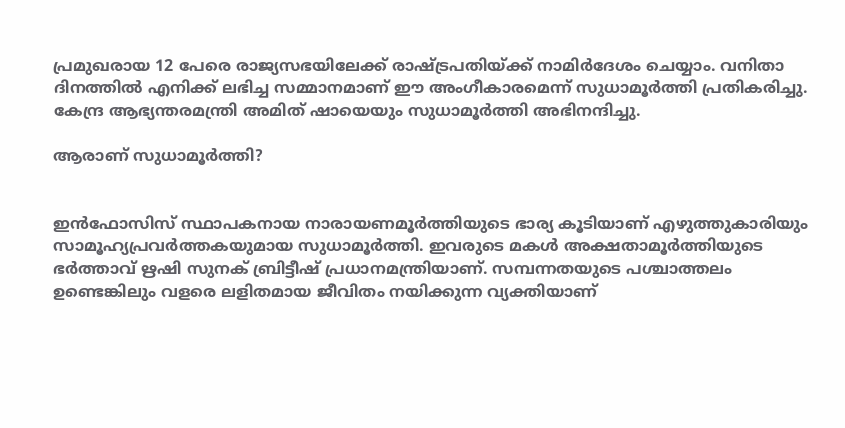പ്രമുഖരായ 12 പേരെ രാജ്യസഭയിലേക്ക് രാഷ്‌ട്രപതിയ്‌ക്ക് നാമിര്‍ദേശം ചെയ്യാം. വനിതാ ദിനത്തില്‍ എനിക്ക് ലഭിച്ച സമ്മാനമാണ് ഈ അംഗീകാരമെന്ന് സുധാമൂര്‍ത്തി പ്രതികരിച്ചു. കേന്ദ്ര ആഭ്യന്തരമന്ത്രി അമിത് ഷായെയും സുധാമൂര്‍ത്തി അഭിനന്ദിച്ചു.

ആരാണ് സുധാമൂര്‍ത്തി?


ഇന്‍ഫോസിസ് സ്ഥാപകനായ നാരായണമൂര്‍ത്തിയുടെ ഭാര്യ കൂടിയാണ് എഴുത്തുകാരിയും സാമൂഹ്യപ്രവര്‍ത്തകയുമായ സുധാമൂര്‍ത്തി. ഇവരുടെ മകള്‍ അക്ഷതാമൂര്‍ത്തിയുടെ ഭര്‍ത്താവ് ഋഷി സുനക് ബ്രിട്ടീഷ് പ്രധാനമന്ത്രിയാണ്. സമ്പന്നതയുടെ പശ്ചാത്തലം ഉണ്ടെങ്കിലും വളരെ ലളിതമായ ജീവിതം നയിക്കുന്ന വ്യക്തിയാണ്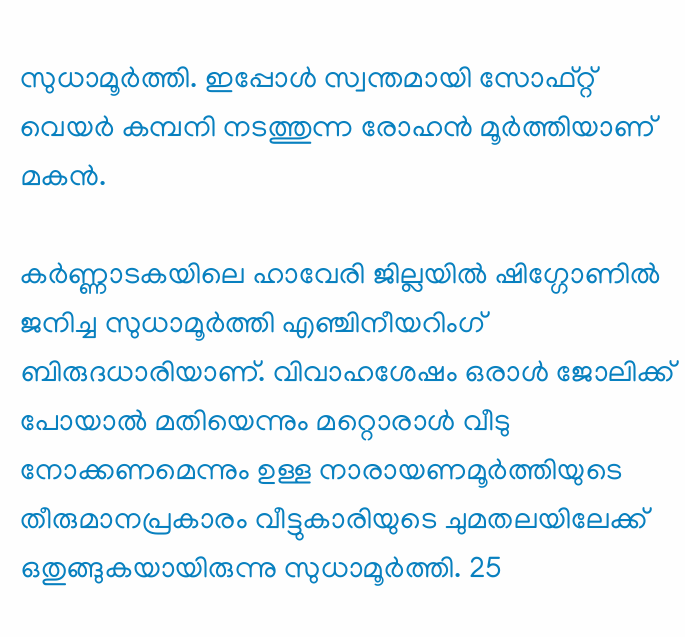സുധാമൂര്‍ത്തി. ഇപ്പോള്‍ സ്വന്തമായി സോഫ്റ്റ് വെയര്‍ കമ്പനി നടത്തുന്ന രോഹന്‍ മൂര്‍ത്തിയാണ് മകന്‍.

കര്‍ണ്ണാടകയിലെ ഹാവേരി ജില്ലയില്‍ ഷിഗ്ഗോണില്‍ ജനിച്ച സുധാമൂര്‍ത്തി എഞ്ചിനീയറിംഗ് ബിരുദധാരിയാണ്. വിവാഹശേഷം ഒരാള്‍ ജോലിക്ക് പോയാല്‍ മതിയെന്നും മറ്റൊരാള്‍ വീടു നോക്കണമെന്നും ഉള്ള നാരായണമൂര്‍ത്തിയുടെ തീരുമാനപ്രകാരം വീട്ടുകാരിയുടെ ചുമതലയിലേക്ക് ഒതുങ്ങുകയായിരുന്നു സുധാമൂര്‍ത്തി. 25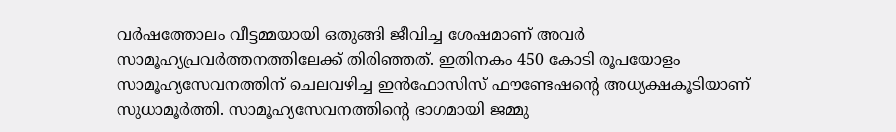വര്‍ഷത്തോലം വീട്ടമ്മയായി ഒതുങ്ങി ജീവിച്ച ശേഷമാണ് അവര്‍ സാമൂഹ്യപ്രവര്‍ത്തനത്തിലേക്ക് തിരിഞ്ഞത്. ഇതിനകം 450 കോടി രൂപയോളം സാമൂഹ്യസേവനത്തിന് ചെലവഴിച്ച ഇന്‍ഫോസിസ് ഫൗണ്ടേഷന്റെ അധ്യക്ഷകൂടിയാണ് സുധാമൂര്‍ത്തി. സാമൂഹ്യസേവനത്തിന്റെ ഭാഗമായി ജമ്മു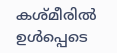കശ്മീരില്‍ ഉള്‍പ്പെടെ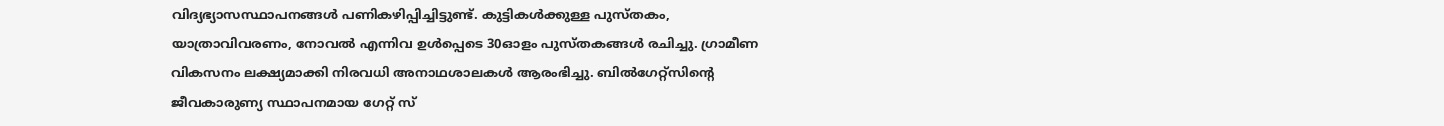വിദ്യഭ്യാസസ്ഥാപനങ്ങള്‍ പണികഴിപ്പിച്ചിട്ടുണ്ട്. കുട്ടികള്‍ക്കുള്ള പുസ്തകം, യാത്രാവിവരണം, നോവല്‍ എന്നിവ ഉള്‍പ്പെടെ 30ഓളം പുസ്തകങ്ങള്‍ രചിച്ചു. ഗ്രാമീണ വികസനം ലക്ഷ്യമാക്കി നിരവധി അനാഥശാലകള്‍ ആരംഭിച്ചു. ബില്‍ഗേറ്റ്സിന്റെ ജീവകാരുണ്യ സ്ഥാപനമായ ഗേറ്റ് സ്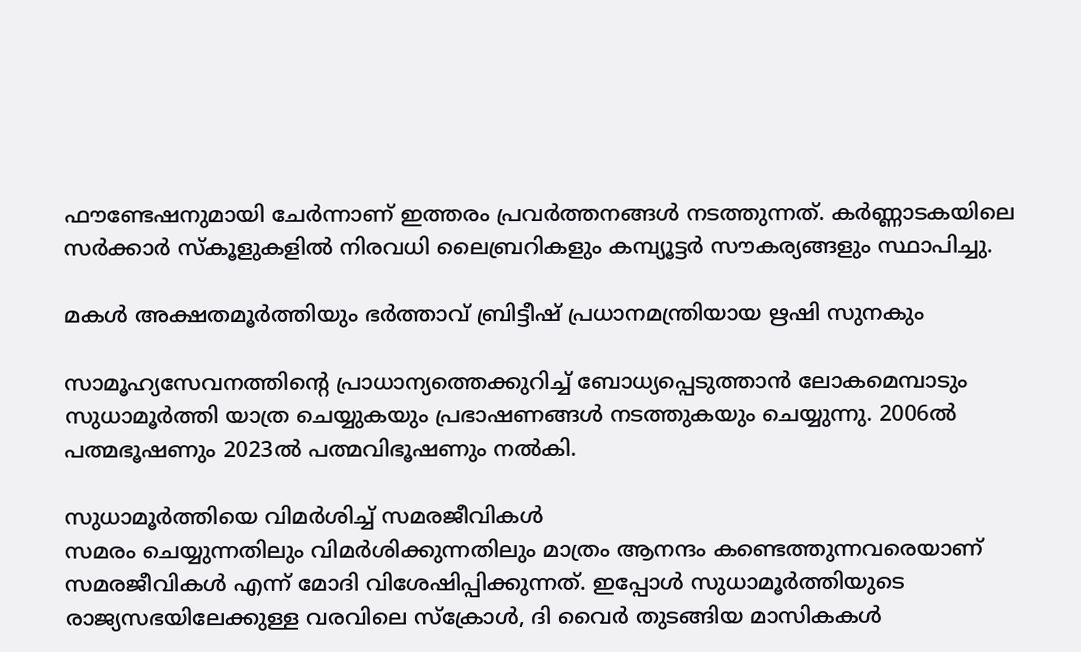ഫൗണ്ടേഷനുമായി ചേര്‍ന്നാണ് ഇത്തരം പ്രവര്‍ത്തനങ്ങള്‍ നടത്തുന്നത്. കര്‍ണ്ണാടകയിലെ സര്‍ക്കാര്‍ സ്കൂളുകളില്‍ നിരവധി ലൈബ്രറികളും കമ്പ്യൂട്ടര്‍ സൗകര്യങ്ങളും സ്ഥാപിച്ചു.

മകള്‍ അക്ഷതമൂര്‍ത്തിയും ഭര്‍ത്താവ് ബ്രിട്ടീഷ് പ്രധാനമന്ത്രിയായ ഋഷി സുനകും

സാമൂഹ്യസേവനത്തിന്റെ പ്രാധാന്യത്തെക്കുറിച്ച് ബോധ്യപ്പെടുത്താന്‍ ലോകമെമ്പാടും സുധാമൂര്‍ത്തി യാത്ര ചെയ്യുകയും പ്രഭാഷണങ്ങള്‍ നടത്തുകയും ചെയ്യുന്നു. 2006ല്‍ പത്മഭൂഷണും 2023ല്‍ പത്മവിഭൂഷണും നല്‍കി.

സുധാമൂര്‍ത്തിയെ വിമര്‍ശിച്ച് സമരജീവികള്‍
സമരം ചെയ്യുന്നതിലും വിമര്‍ശിക്കുന്നതിലും മാത്രം ആനന്ദം കണ്ടെത്തുന്നവരെയാണ് സമരജീവികള്‍ എന്ന് മോദി വിശേഷിപ്പിക്കുന്നത്. ഇപ്പോള്‍ സുധാമൂര്‍ത്തിയുടെ രാജ്യസഭയിലേക്കുള്ള വരവിലെ സ്ക്രോള്‍, ദി വൈര്‍ തുടങ്ങിയ മാസികകള്‍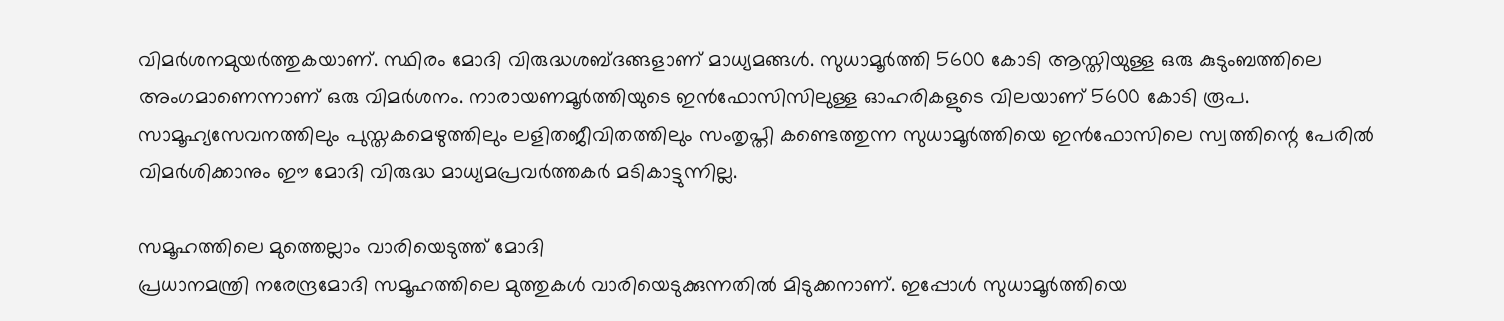വിമര്‍ശനമുയര്‍ത്തുകയാണ്. സ്ഥിരം മോദി വിരുദ്ധശബ്ദങ്ങളാണ് മാധ്യമങ്ങള്‍. സുധാമൂര്‍ത്തി 5600 കോടി ആസ്തിയുള്ള ഒരു കുടുംബത്തിലെ അംഗമാണെന്നാണ് ഒരു വിമര്‍ശനം. നാരായണമൂര്‍ത്തിയുടെ ഇന്‍ഫോസിസിലുള്ള ഓഹരികളുടെ വിലയാണ് 5600 കോടി രൂപ. സാമൂഹ്യസേവനത്തിലും പുസ്തകമെഴുത്തിലും ലളിതജീവിതത്തിലും സംതൃപ്തി കണ്ടെത്തുന്ന സുധാമൂര്‍ത്തിയെ ഇന്‍ഫോസിലെ സ്വത്തിന്റെ പേരില്‍ വിമര്‍ശിക്കാനും ഈ മോദി വിരുദ്ധ മാധ്യമപ്രവര്‍ത്തകര്‍ മടികാട്ടുന്നില്ല.

സമൂഹത്തിലെ മുത്തെല്ലാം വാരിയെടുത്ത് മോദി
പ്രധാനമന്ത്രി നരേന്ദ്രമോദി സമൂഹത്തിലെ മുത്തുകള്‍ വാരിയെടുക്കുന്നതില്‍ മിടുക്കനാണ്. ഇപ്പോള്‍ സുധാമൂര്‍ത്തിയെ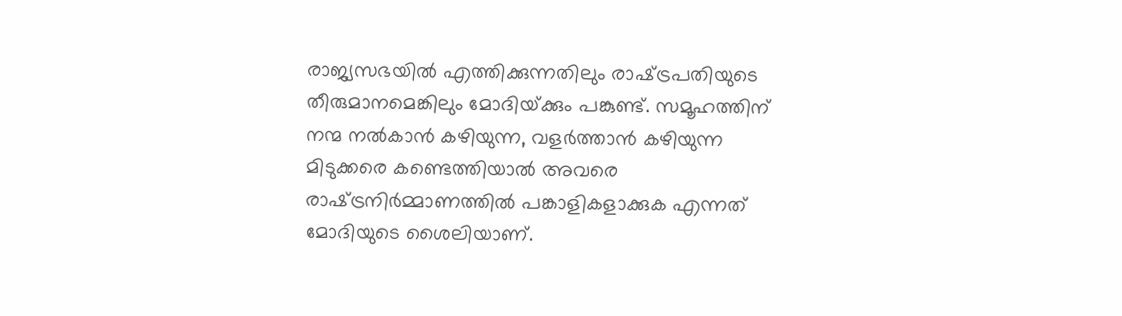രാജ്യസഭയില്‍ എത്തിക്കുന്നതിലും രാഷ്‌ട്രപതിയുടെ തീരുമാനമെങ്കിലും മോദിയ്‌ക്കും പങ്കുണ്ട്. സമൂഹത്തിന് നന്മ നല്‍കാന്‍ കഴിയുന്ന, വളര്‍ത്താന്‍ കഴിയുന്ന മിടുക്കരെ കണ്ടെത്തിയാല്‍ അവരെ രാഷ്‌ട്രനിര്‍മ്മാണത്തില്‍ പങ്കാളികളാക്കുക എന്നത് മോദിയുടെ ശൈലിയാണ്.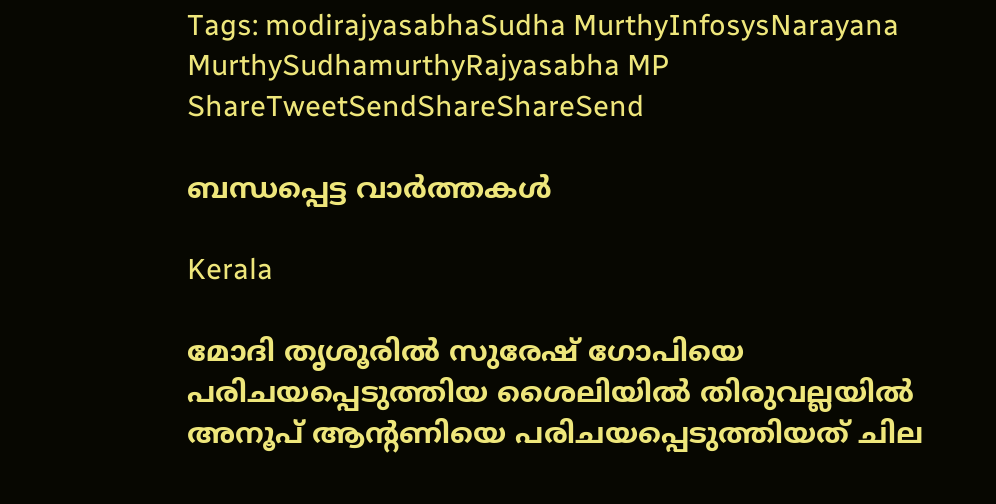Tags: modirajyasabhaSudha MurthyInfosysNarayana MurthySudhamurthyRajyasabha MP
ShareTweetSendShareShareSend

ബന്ധപ്പെട്ട വാര്‍ത്തകള്‍

Kerala

മോദി തൃശൂരില്‍ സുരേഷ് ഗോപിയെ പരിചയപ്പെടുത്തിയ ശൈലിയില്‍ തിരുവല്ലയില്‍ അനൂപ് ആന്‍റണിയെ പരിചയപ്പെടുത്തിയത് ചില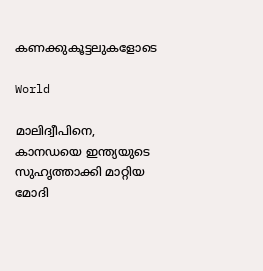കണക്കുകൂട്ടലുകളോടെ

World

മാലിദ്വീപിനെ, കാനഡയെ ഇന്ത്യയുടെ സുഹൃത്താക്കി മാറ്റിയ മോദി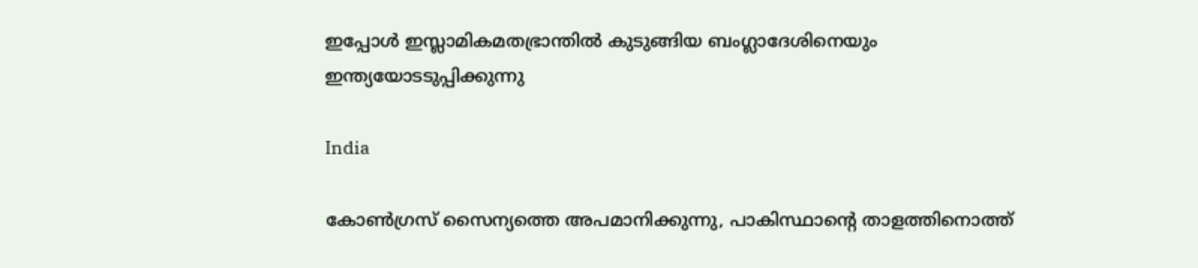ഇപ്പോള്‍ ഇസ്ലാമികമതഭ്രാന്തില്‍ കുടുങ്ങിയ ബംഗ്ലാദേശിനെയും ഇന്ത്യയോടടുപ്പിക്കുന്നു

India

കോൺഗ്രസ് സൈന്യത്തെ അപമാനിക്കുന്നു, പാകിസ്ഥാന്റെ താളത്തിനൊത്ത്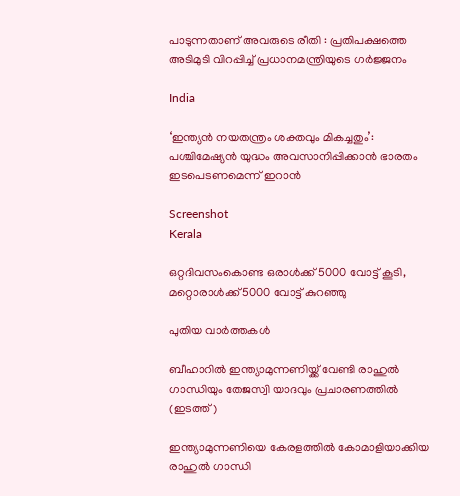പാടുന്നതാണ് അവരുടെ രീതി : പ്രതിപക്ഷത്തെ അടിമുടി വിറപ്പിച്ച് പ്രധാനമന്ത്രിയുടെ ഗർജ്ജനം

India

‘ഇന്ത്യൻ നയതന്ത്രം ശക്തവും മികച്ചതും’: പശ്ചിമേഷ്യൻ യുദ്ധം അവസാനിപ്പിക്കാൻ ഭാരതം ഇടപെടണമെന്ന് ഇറാൻ

Screenshot
Kerala

ഒറ്റദിവസംകൊണ്ട ഒരാൾക്ക് 5000 വോട്ട് കൂടി, മറ്റൊരാൾക്ക് 5000 വോട്ട് കുറഞ്ഞു

പുതിയ വാര്‍ത്തകള്‍

ബീഹാറില്‍ ഇന്ത്യാമുന്നണിയ്ക്ക് വേണ്ടി രാഹുല്‍ ഗാന്ധിയും തേജസ്വി യാദവും പ്രചാരണത്തില്‍ (ഇടത്ത്)

ഇന്ത്യാമുന്നണിയെ കേരളത്തില്‍ കോമാളിയാക്കിയ രാഹുല്‍ ഗാന്ധി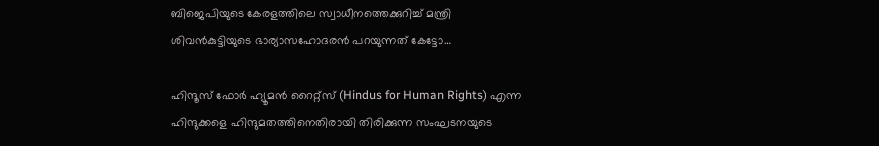ബിജെപിയുടെ കേരളത്തിലെ സ്വാധീനത്തെക്കുറിച്ച് മന്ത്രി ശിവന്‍കുട്ടിയുടെ ഭാര്യാസഹോദരന്‍ പറയുന്നത് കേട്ടോ…

ഹിന്ദൂസ് ഫോര്‍ ഹ്യൂമന്‍ റൈറ്റ്സ് (Hindus for Human Rights) എന്ന ഹിന്ദുക്കളെ ഹിന്ദുമതത്തിനെതിരായി തിരിക്കുന്ന സംഘടനയുടെ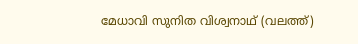മേധാവി സുനിത വിശ്വനാഥ് (വലത്ത്)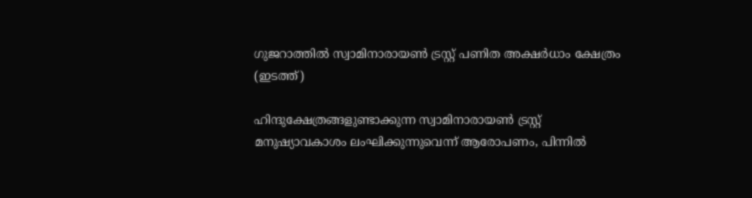ഗുജറാത്തില്‍ സ്വാമിനാരായണ്‍ ട്രസ്റ്റ് പണിത അക്ഷര്‍ധാം ക്ഷേത്രം (ഇടത്ത്)

ഹിന്ദുക്ഷേത്രങ്ങളുണ്ടാക്കുന്ന സ്വാമിനാരായണ്‍ ട്രസ്റ്റ് മനുഷ്യാവകാശം ലംഘിക്കുന്നുവെന്ന് ആരോപണം, പിന്നില്‍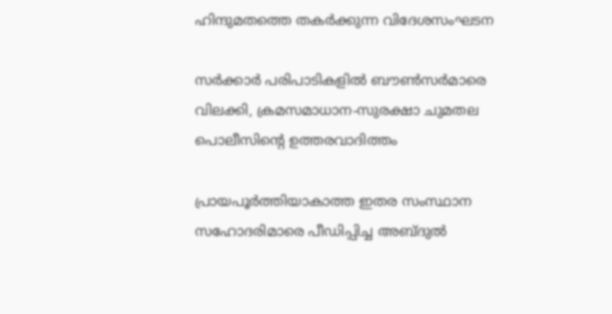ഹിന്ദുമതത്തെ തകര്‍ക്കുന്ന വിദേശസംഘടന

സര്‍ക്കാര്‍ പരിപാടികളില്‍ ബൗണ്‍സര്‍മാരെ വിലക്കി, ക്രമസമാധാന-സുരക്ഷാ ചുമതല പൊലീസിന്റെ ഉത്തരവാദിത്തം

പ്രായപൂര്‍ത്തിയാകാത്ത ഇതര സംസ്ഥാന സഹോദരിമാരെ പീഡിപ്പിച്ച അബ്ദുല്‍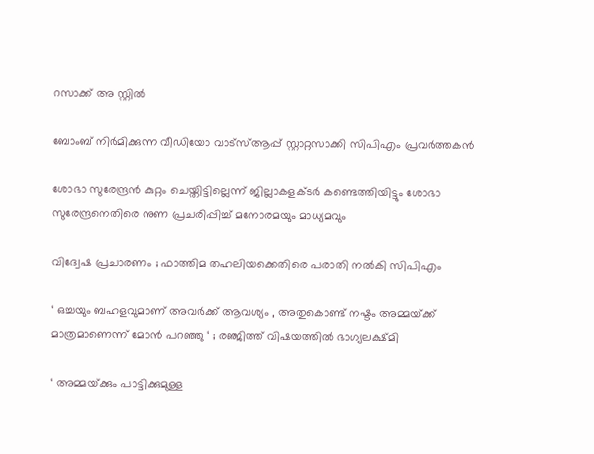റസാക്ക് അ സ്റ്റില്‍

ബോംബ് നിര്‍മിക്കുന്ന വീഡിയോ വാട്‌സ്ആപ്പ് സ്റ്റാറ്റസാക്കി സിപിഎം പ്രവര്‍ത്തകന്‍

ശോഭാ സുരേന്ദ്രന്‍ കുറ്റം ചെയ്തിട്ടില്ലെന്ന് ജില്ലാകളക്ടര്‍ കണ്ടെത്തിയിട്ടും ശോഭാ സുരേന്ദ്രനെതിരെ നുണ പ്രചരിപ്പിച്ച് മനോരമയും മാധ്യമവും

വിദ്വേഷ പ്രചാരണം ; ഫാത്തിമ തഹലിയക്കെതിരെ പരാതി നല്‍കി സിപിഎം

‘ ഒച്ചയും ബഹളവുമാണ് അവർക്ക് ആവശ്യം , അതുകൊണ്ട് നഷ്ടം അമ്മയ്‌ക്ക് മാത്രമാണെന്ന് മോൻ പറഞ്ഞു ‘ ; രഞ്ജിത്ത് വിഷയത്തിൽ ഭാഗ്യലക്ഷ്മി

‘ അമ്മയ്‌ക്കും പാട്ടിക്കുമുള്ള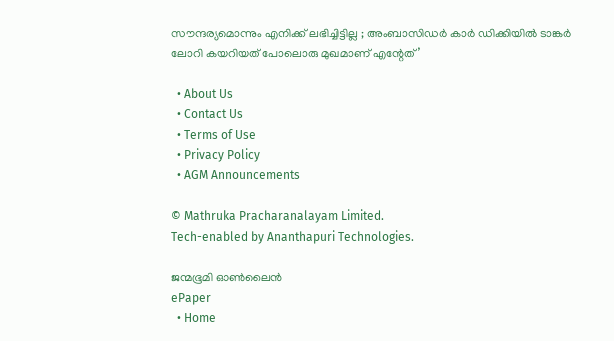സൗന്ദര്യമൊന്നും എനിക്ക് ലഭിച്ചിട്ടില്ല ; അംബാസിഡർ‌ കാർ ഡിക്കിയിൽ ടാങ്കർ ലോറി കയറിയത് പോലൊരു മുഖമാണ് എന്റേത്’

  • About Us
  • Contact Us
  • Terms of Use
  • Privacy Policy
  • AGM Announcements

© Mathruka Pracharanalayam Limited.
Tech-enabled by Ananthapuri Technologies.

ജന്മഭൂമി ഓണ്‍ലൈന്‍
ePaper
  • Home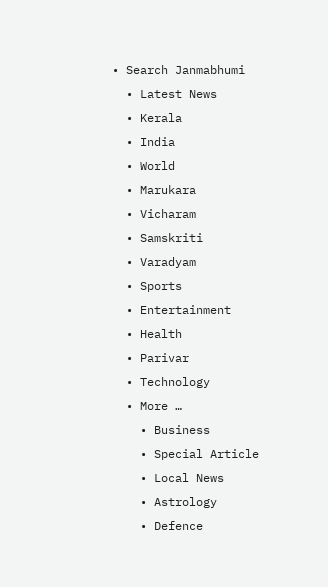• Search Janmabhumi
  • Latest News
  • Kerala
  • India
  • World
  • Marukara
  • Vicharam
  • Samskriti
  • Varadyam
  • Sports
  • Entertainment
  • Health
  • Parivar
  • Technology
  • More …
    • Business
    • Special Article
    • Local News
    • Astrology
    • Defence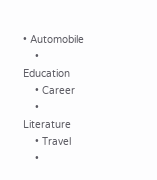• Automobile
    • Education
    • Career
    • Literature
    • Travel
    •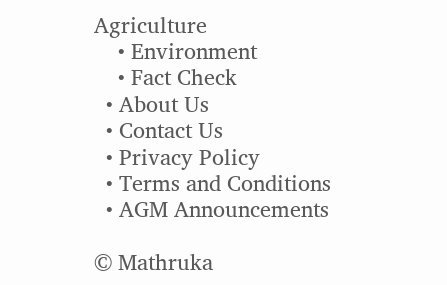Agriculture
    • Environment
    • Fact Check
  • About Us
  • Contact Us
  • Privacy Policy
  • Terms and Conditions
  • AGM Announcements

© Mathruka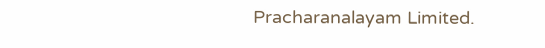Pracharanalayam Limited.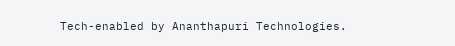Tech-enabled by Ananthapuri Technologies.